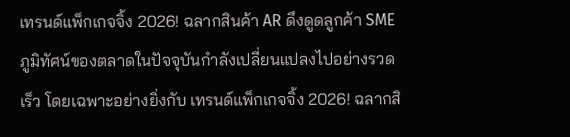เทรนด์แพ็กเกจจิ้ง 2026! ฉลากสินค้า AR ดึงดูดลูกค้า SME
ภูมิทัศน์ของตลาดในปัจจุบันกำลังเปลี่ยนแปลงไปอย่างรวดเร็ว โดยเฉพาะอย่างยิ่งกับ เทรนด์แพ็กเกจจิ้ง 2026! ฉลากสิ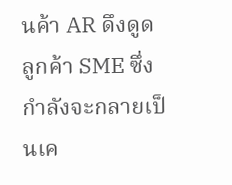นค้า AR ดึงดูดลูกค้า SME ซึ่งกำลังจะกลายเป็นเค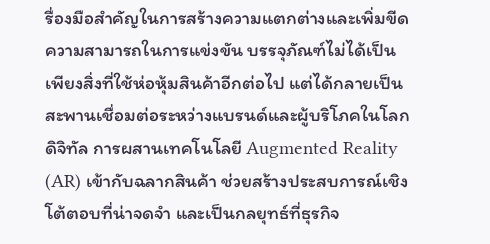รื่องมือสำคัญในการสร้างความแตกต่างและเพิ่มขีดความสามารถในการแข่งขัน บรรจุภัณฑ์ไม่ได้เป็นเพียงสิ่งที่ใช้ห่อหุ้มสินค้าอีกต่อไป แต่ได้กลายเป็นสะพานเชื่อมต่อระหว่างแบรนด์และผู้บริโภคในโลกดิจิทัล การผสานเทคโนโลยี Augmented Reality (AR) เข้ากับฉลากสินค้า ช่วยสร้างประสบการณ์เชิงโต้ตอบที่น่าจดจำ และเป็นกลยุทธ์ที่ธุรกิจ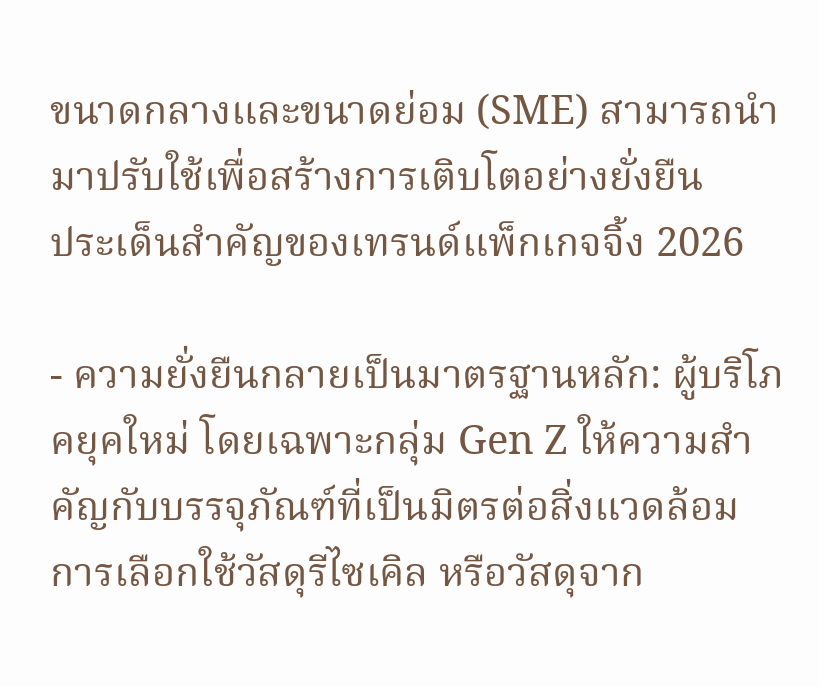ขนาดกลางและขนาดย่อม (SME) สามารถนำมาปรับใช้เพื่อสร้างการเติบโตอย่างยั่งยืน
ประเด็นสำคัญของเทรนด์แพ็กเกจจิ้ง 2026

- ความยั่งยืนกลายเป็นมาตรฐานหลัก: ผู้บริโภคยุคใหม่ โดยเฉพาะกลุ่ม Gen Z ให้ความสำคัญกับบรรจุภัณฑ์ที่เป็นมิตรต่อสิ่งแวดล้อม การเลือกใช้วัสดุรีไซเคิล หรือวัสดุจาก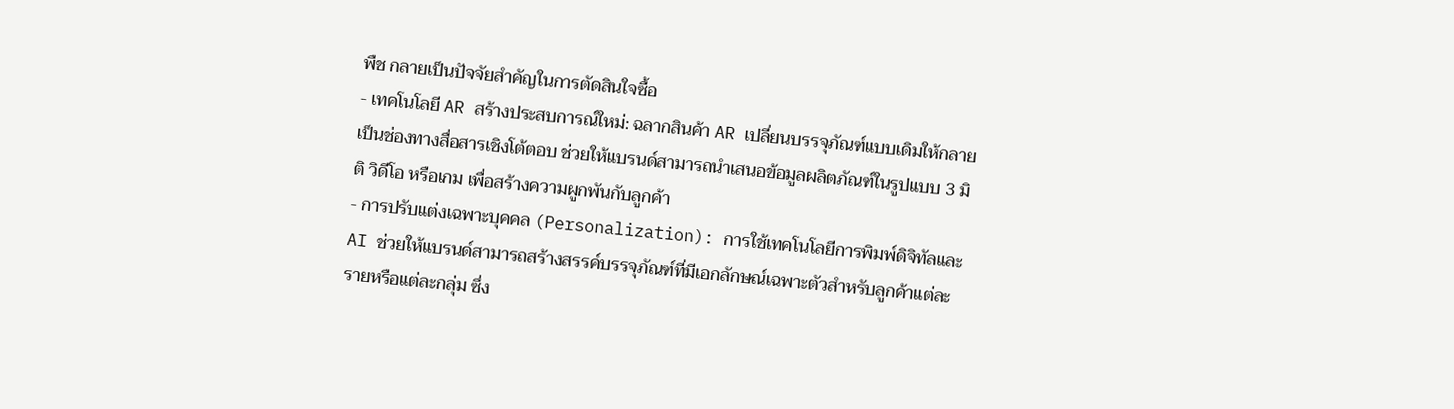พืช กลายเป็นปัจจัยสำคัญในการตัดสินใจซื้อ
- เทคโนโลยี AR สร้างประสบการณ์ใหม่: ฉลากสินค้า AR เปลี่ยนบรรจุภัณฑ์แบบเดิมให้กลายเป็นช่องทางสื่อสารเชิงโต้ตอบ ช่วยให้แบรนด์สามารถนำเสนอข้อมูลผลิตภัณฑ์ในรูปแบบ 3 มิติ วิดีโอ หรือเกม เพื่อสร้างความผูกพันกับลูกค้า
- การปรับแต่งเฉพาะบุคคล (Personalization): การใช้เทคโนโลยีการพิมพ์ดิจิทัลและ AI ช่วยให้แบรนด์สามารถสร้างสรรค์บรรจุภัณฑ์ที่มีเอกลักษณ์เฉพาะตัวสำหรับลูกค้าแต่ละรายหรือแต่ละกลุ่ม ซึ่ง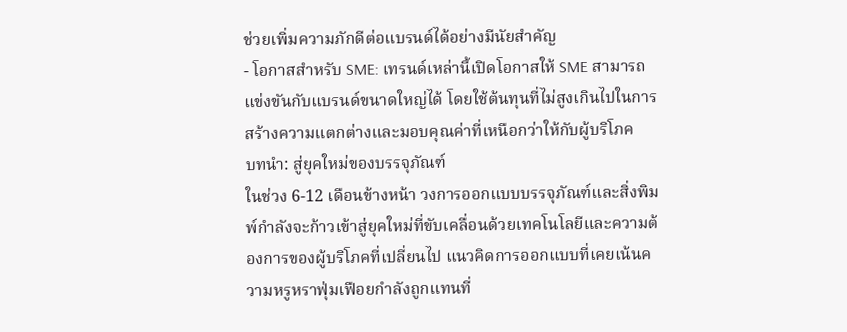ช่วยเพิ่มความภักดีต่อแบรนด์ได้อย่างมีนัยสำคัญ
- โอกาสสำหรับ SME: เทรนด์เหล่านี้เปิดโอกาสให้ SME สามารถแข่งขันกับแบรนด์ขนาดใหญ่ได้ โดยใช้ต้นทุนที่ไม่สูงเกินไปในการสร้างความแตกต่างและมอบคุณค่าที่เหนือกว่าให้กับผู้บริโภค
บทนำ: สู่ยุคใหม่ของบรรจุภัณฑ์
ในช่วง 6-12 เดือนข้างหน้า วงการออกแบบบรรจุภัณฑ์และสิ่งพิมพ์กำลังจะก้าวเข้าสู่ยุคใหม่ที่ขับเคลื่อนด้วยเทคโนโลยีและความต้องการของผู้บริโภคที่เปลี่ยนไป แนวคิดการออกแบบที่เคยเน้นความหรูหราฟุ่มเฟือยกำลังถูกแทนที่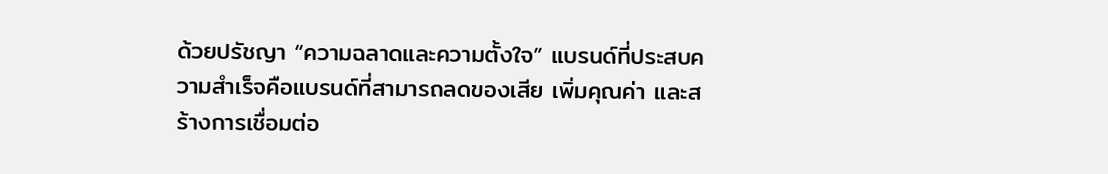ด้วยปรัชญา “ความฉลาดและความตั้งใจ” แบรนด์ที่ประสบความสำเร็จคือแบรนด์ที่สามารถลดของเสีย เพิ่มคุณค่า และสร้างการเชื่อมต่อ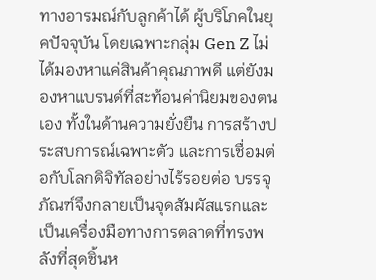ทางอารมณ์กับลูกค้าได้ ผู้บริโภคในยุคปัจจุบัน โดยเฉพาะกลุ่ม Gen Z ไม่ได้มองหาแค่สินค้าคุณภาพดี แต่ยังมองหาแบรนด์ที่สะท้อนค่านิยมของตนเอง ทั้งในด้านความยั่งยืน การสร้างประสบการณ์เฉพาะตัว และการเชื่อมต่อกับโลกดิจิทัลอย่างไร้รอยต่อ บรรจุภัณฑ์จึงกลายเป็นจุดสัมผัสแรกและเป็นเครื่องมือทางการตลาดที่ทรงพลังที่สุดชิ้นห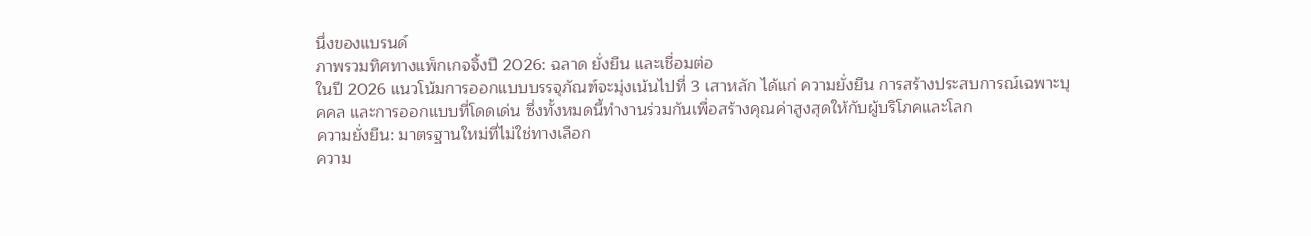นึ่งของแบรนด์
ภาพรวมทิศทางแพ็กเกจจิ้งปี 2026: ฉลาด ยั่งยืน และเชื่อมต่อ
ในปี 2026 แนวโน้มการออกแบบบรรจุภัณฑ์จะมุ่งเน้นไปที่ 3 เสาหลัก ได้แก่ ความยั่งยืน การสร้างประสบการณ์เฉพาะบุคคล และการออกแบบที่โดดเด่น ซึ่งทั้งหมดนี้ทำงานร่วมกันเพื่อสร้างคุณค่าสูงสุดให้กับผู้บริโภคและโลก
ความยั่งยืน: มาตรฐานใหม่ที่ไม่ใช่ทางเลือก
ความ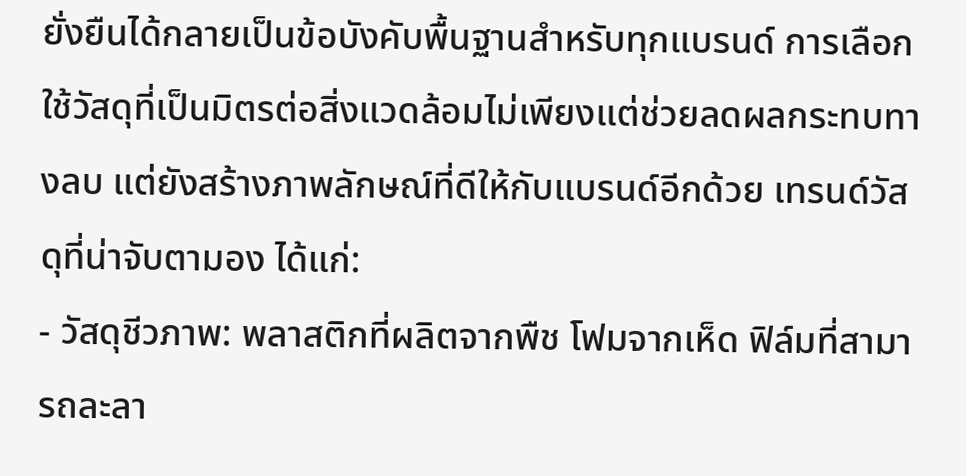ยั่งยืนได้กลายเป็นข้อบังคับพื้นฐานสำหรับทุกแบรนด์ การเลือกใช้วัสดุที่เป็นมิตรต่อสิ่งแวดล้อมไม่เพียงแต่ช่วยลดผลกระทบทางลบ แต่ยังสร้างภาพลักษณ์ที่ดีให้กับแบรนด์อีกด้วย เทรนด์วัสดุที่น่าจับตามอง ได้แก่:
- วัสดุชีวภาพ: พลาสติกที่ผลิตจากพืช โฟมจากเห็ด ฟิล์มที่สามารถละลา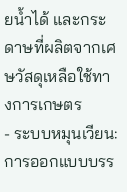ยน้ำได้ และกระดาษที่ผลิตจากเศษวัสดุเหลือใช้ทางการเกษตร
- ระบบหมุนเวียน: การออกแบบบรร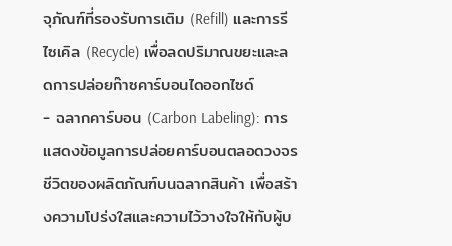จุภัณฑ์ที่รองรับการเติม (Refill) และการรีไซเคิล (Recycle) เพื่อลดปริมาณขยะและลดการปล่อยก๊าซคาร์บอนไดออกไซด์
- ฉลากคาร์บอน (Carbon Labeling): การแสดงข้อมูลการปล่อยคาร์บอนตลอดวงจรชีวิตของผลิตภัณฑ์บนฉลากสินค้า เพื่อสร้างความโปร่งใสและความไว้วางใจให้กับผู้บ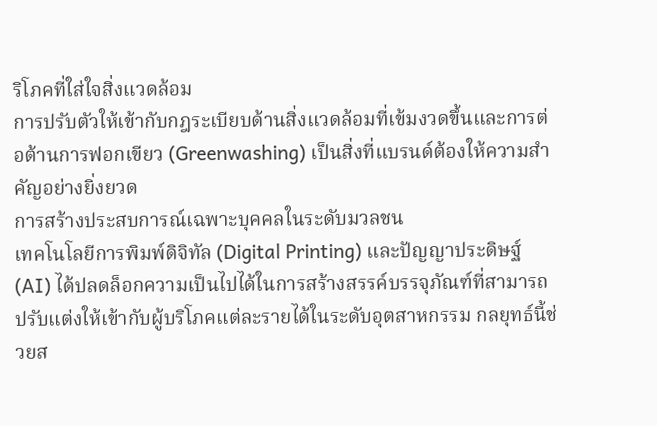ริโภคที่ใส่ใจสิ่งแวดล้อม
การปรับตัวให้เข้ากับกฎระเบียบด้านสิ่งแวดล้อมที่เข้มงวดขึ้นและการต่อต้านการฟอกเขียว (Greenwashing) เป็นสิ่งที่แบรนด์ต้องให้ความสำคัญอย่างยิ่งยวด
การสร้างประสบการณ์เฉพาะบุคคลในระดับมวลชน
เทคโนโลยีการพิมพ์ดิจิทัล (Digital Printing) และปัญญาประดิษฐ์ (AI) ได้ปลดล็อกความเป็นไปได้ในการสร้างสรรค์บรรจุภัณฑ์ที่สามารถปรับแต่งให้เข้ากับผู้บริโภคแต่ละรายได้ในระดับอุตสาหกรรม กลยุทธ์นี้ช่วยส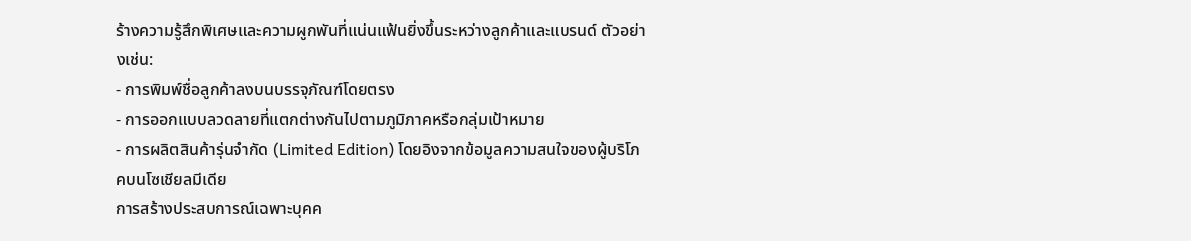ร้างความรู้สึกพิเศษและความผูกพันที่แน่นแฟ้นยิ่งขึ้นระหว่างลูกค้าและแบรนด์ ตัวอย่างเช่น:
- การพิมพ์ชื่อลูกค้าลงบนบรรจุภัณฑ์โดยตรง
- การออกแบบลวดลายที่แตกต่างกันไปตามภูมิภาคหรือกลุ่มเป้าหมาย
- การผลิตสินค้ารุ่นจำกัด (Limited Edition) โดยอิงจากข้อมูลความสนใจของผู้บริโภคบนโซเชียลมีเดีย
การสร้างประสบการณ์เฉพาะบุคค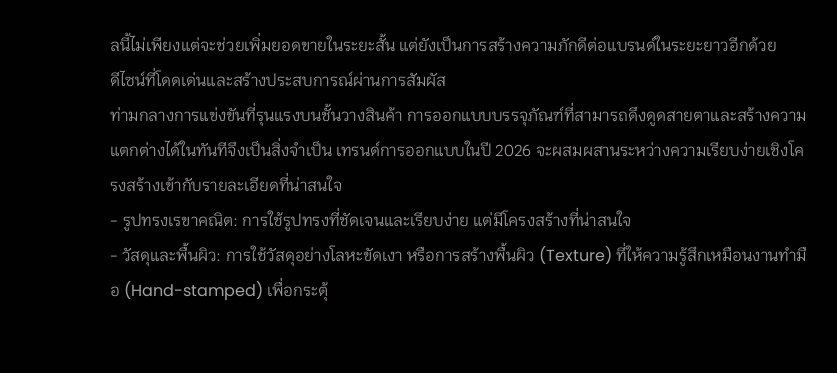ลนี้ไม่เพียงแต่จะช่วยเพิ่มยอดขายในระยะสั้น แต่ยังเป็นการสร้างความภักดีต่อแบรนด์ในระยะยาวอีกด้วย
ดีไซน์ที่โดดเด่นและสร้างประสบการณ์ผ่านการสัมผัส
ท่ามกลางการแข่งขันที่รุนแรงบนชั้นวางสินค้า การออกแบบบรรจุภัณฑ์ที่สามารถดึงดูดสายตาและสร้างความแตกต่างได้ในทันทีจึงเป็นสิ่งจำเป็น เทรนด์การออกแบบในปี 2026 จะผสมผสานระหว่างความเรียบง่ายเชิงโครงสร้างเข้ากับรายละเอียดที่น่าสนใจ
- รูปทรงเรขาคณิต: การใช้รูปทรงที่ชัดเจนและเรียบง่าย แต่มีโครงสร้างที่น่าสนใจ
- วัสดุและพื้นผิว: การใช้วัสดุอย่างโลหะขัดเงา หรือการสร้างพื้นผิว (Texture) ที่ให้ความรู้สึกเหมือนงานทำมือ (Hand-stamped) เพื่อกระตุ้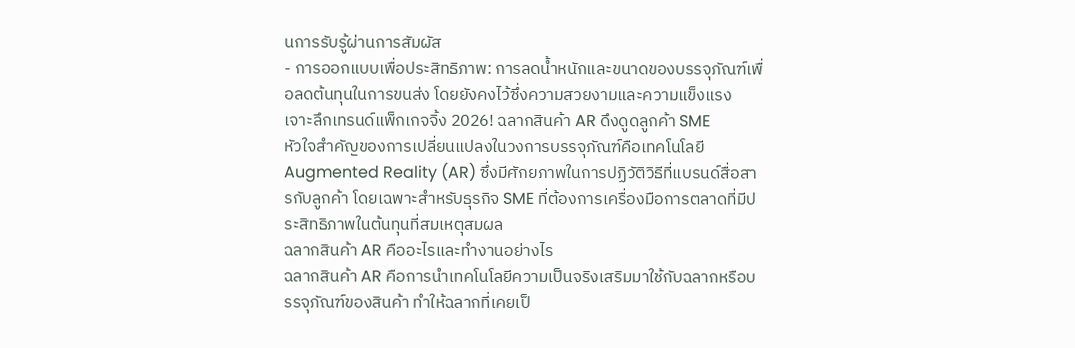นการรับรู้ผ่านการสัมผัส
- การออกแบบเพื่อประสิทธิภาพ: การลดน้ำหนักและขนาดของบรรจุภัณฑ์เพื่อลดต้นทุนในการขนส่ง โดยยังคงไว้ซึ่งความสวยงามและความแข็งแรง
เจาะลึกเทรนด์แพ็กเกจจิ้ง 2026! ฉลากสินค้า AR ดึงดูดลูกค้า SME
หัวใจสำคัญของการเปลี่ยนแปลงในวงการบรรจุภัณฑ์คือเทคโนโลยี Augmented Reality (AR) ซึ่งมีศักยภาพในการปฏิวัติวิธีที่แบรนด์สื่อสารกับลูกค้า โดยเฉพาะสำหรับธุรกิจ SME ที่ต้องการเครื่องมือการตลาดที่มีประสิทธิภาพในต้นทุนที่สมเหตุสมผล
ฉลากสินค้า AR คืออะไรและทำงานอย่างไร
ฉลากสินค้า AR คือการนำเทคโนโลยีความเป็นจริงเสริมมาใช้กับฉลากหรือบรรจุภัณฑ์ของสินค้า ทำให้ฉลากที่เคยเป็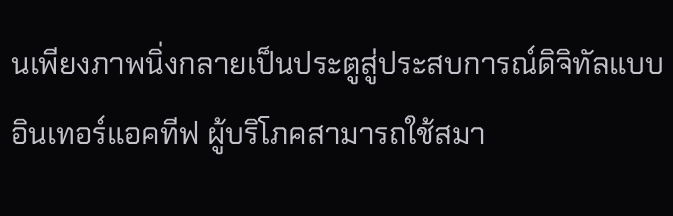นเพียงภาพนิ่งกลายเป็นประตูสู่ประสบการณ์ดิจิทัลแบบอินเทอร์แอคทีฟ ผู้บริโภคสามารถใช้สมา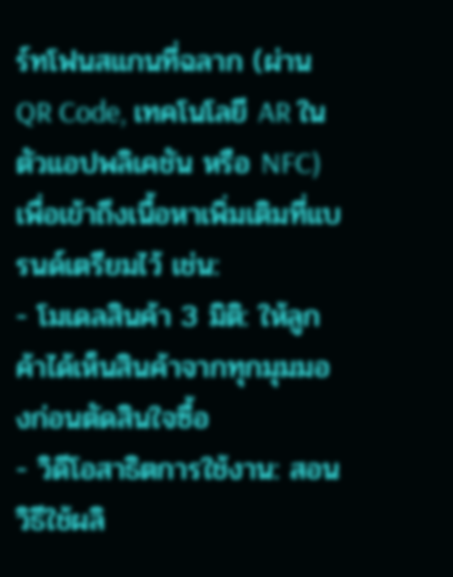ร์ทโฟนสแกนที่ฉลาก (ผ่าน QR Code, เทคโนโลยี AR ในตัวแอปพลิเคชัน หรือ NFC) เพื่อเข้าถึงเนื้อหาเพิ่มเติมที่แบรนด์เตรียมไว้ เช่น:
- โมเดลสินค้า 3 มิติ: ให้ลูกค้าได้เห็นสินค้าจากทุกมุมมองก่อนตัดสินใจซื้อ
- วิดีโอสาธิตการใช้งาน: สอนวิธีใช้ผลิ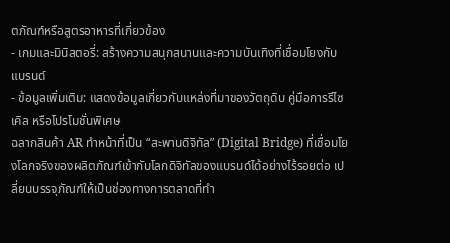ตภัณฑ์หรือสูตรอาหารที่เกี่ยวข้อง
- เกมและมินิสตอรี่: สร้างความสนุกสนานและความบันเทิงที่เชื่อมโยงกับแบรนด์
- ข้อมูลเพิ่มเติม: แสดงข้อมูลเกี่ยวกับแหล่งที่มาของวัตถุดิบ คู่มือการรีไซเคิล หรือโปรโมชั่นพิเศษ
ฉลากสินค้า AR ทำหน้าที่เป็น “สะพานดิจิทัล” (Digital Bridge) ที่เชื่อมโยงโลกจริงของผลิตภัณฑ์เข้ากับโลกดิจิทัลของแบรนด์ได้อย่างไร้รอยต่อ เปลี่ยนบรรจุภัณฑ์ให้เป็นช่องทางการตลาดที่ทำ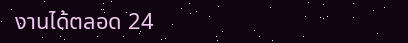งานได้ตลอด 24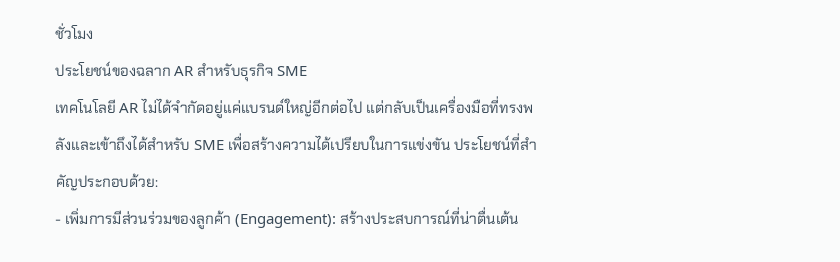ชั่วโมง
ประโยชน์ของฉลาก AR สำหรับธุรกิจ SME
เทคโนโลยี AR ไม่ได้จำกัดอยู่แค่แบรนด์ใหญ่อีกต่อไป แต่กลับเป็นเครื่องมือที่ทรงพลังและเข้าถึงได้สำหรับ SME เพื่อสร้างความได้เปรียบในการแข่งขัน ประโยชน์ที่สำคัญประกอบด้วย:
- เพิ่มการมีส่วนร่วมของลูกค้า (Engagement): สร้างประสบการณ์ที่น่าตื่นเต้น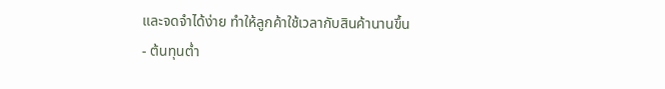และจดจำได้ง่าย ทำให้ลูกค้าใช้เวลากับสินค้านานขึ้น
- ต้นทุนต่ำ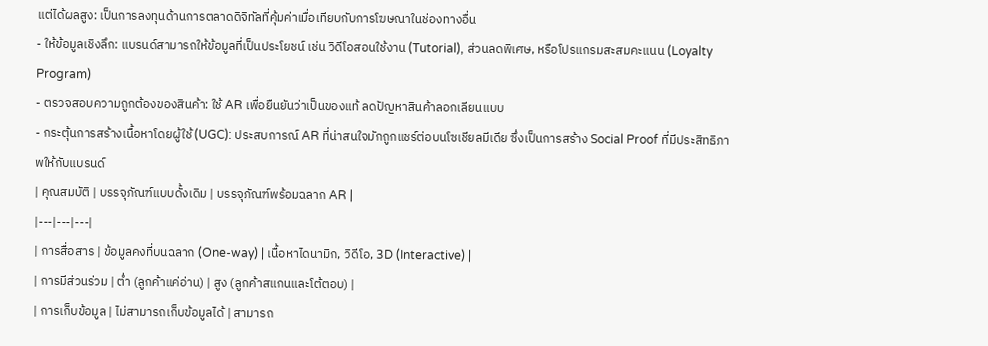แต่ได้ผลสูง: เป็นการลงทุนด้านการตลาดดิจิทัลที่คุ้มค่าเมื่อเทียบกับการโฆษณาในช่องทางอื่น
- ให้ข้อมูลเชิงลึก: แบรนด์สามารถให้ข้อมูลที่เป็นประโยชน์ เช่น วิดีโอสอนใช้งาน (Tutorial), ส่วนลดพิเศษ, หรือโปรแกรมสะสมคะแนน (Loyalty Program)
- ตรวจสอบความถูกต้องของสินค้า: ใช้ AR เพื่อยืนยันว่าเป็นของแท้ ลดปัญหาสินค้าลอกเลียนแบบ
- กระตุ้นการสร้างเนื้อหาโดยผู้ใช้ (UGC): ประสบการณ์ AR ที่น่าสนใจมักถูกแชร์ต่อบนโซเชียลมีเดีย ซึ่งเป็นการสร้าง Social Proof ที่มีประสิทธิภาพให้กับแบรนด์
| คุณสมบัติ | บรรจุภัณฑ์แบบดั้งเดิม | บรรจุภัณฑ์พร้อมฉลาก AR |
|---|---|---|
| การสื่อสาร | ข้อมูลคงที่บนฉลาก (One-way) | เนื้อหาไดนามิก, วิดีโอ, 3D (Interactive) |
| การมีส่วนร่วม | ต่ำ (ลูกค้าแค่อ่าน) | สูง (ลูกค้าสแกนและโต้ตอบ) |
| การเก็บข้อมูล | ไม่สามารถเก็บข้อมูลได้ | สามารถ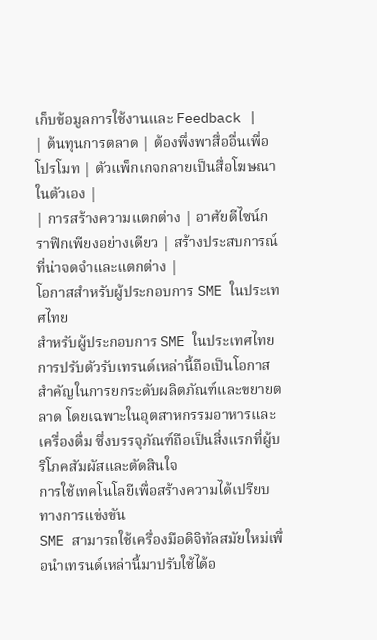เก็บข้อมูลการใช้งานและ Feedback |
| ต้นทุนการตลาด | ต้องพึ่งพาสื่ออื่นเพื่อโปรโมท | ตัวแพ็กเกจกลายเป็นสื่อโฆษณาในตัวเอง |
| การสร้างความแตกต่าง | อาศัยดีไซน์กราฟิกเพียงอย่างเดียว | สร้างประสบการณ์ที่น่าจดจำและแตกต่าง |
โอกาสสำหรับผู้ประกอบการ SME ในประเทศไทย
สำหรับผู้ประกอบการ SME ในประเทศไทย การปรับตัวรับเทรนด์เหล่านี้ถือเป็นโอกาสสำคัญในการยกระดับผลิตภัณฑ์และขยายตลาด โดยเฉพาะในอุตสาหกรรมอาหารและเครื่องดื่ม ซึ่งบรรจุภัณฑ์ถือเป็นสิ่งแรกที่ผู้บริโภคสัมผัสและตัดสินใจ
การใช้เทคโนโลยีเพื่อสร้างความได้เปรียบทางการแข่งขัน
SME สามารถใช้เครื่องมือดิจิทัลสมัยใหม่เพื่อนำเทรนด์เหล่านี้มาปรับใช้ได้อ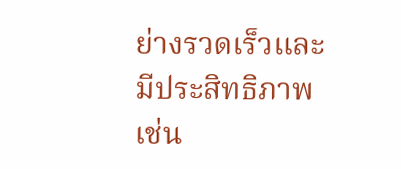ย่างรวดเร็วและมีประสิทธิภาพ เช่น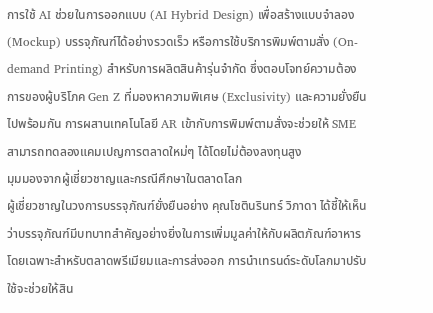การใช้ AI ช่วยในการออกแบบ (AI Hybrid Design) เพื่อสร้างแบบจำลอง (Mockup) บรรจุภัณฑ์ได้อย่างรวดเร็ว หรือการใช้บริการพิมพ์ตามสั่ง (On-demand Printing) สำหรับการผลิตสินค้ารุ่นจำกัด ซึ่งตอบโจทย์ความต้องการของผู้บริโภค Gen Z ที่มองหาความพิเศษ (Exclusivity) และความยั่งยืนไปพร้อมกัน การผสานเทคโนโลยี AR เข้ากับการพิมพ์ตามสั่งจะช่วยให้ SME สามารถทดลองแคมเปญการตลาดใหม่ๆ ได้โดยไม่ต้องลงทุนสูง
มุมมองจากผู้เชี่ยวชาญและกรณีศึกษาในตลาดโลก
ผู้เชี่ยวชาญในวงการบรรจุภัณฑ์ยั่งยืนอย่าง คุณโชตินรินทร์ วิภาดา ได้ชี้ให้เห็นว่าบรรจุภัณฑ์มีบทบาทสำคัญอย่างยิ่งในการเพิ่มมูลค่าให้กับผลิตภัณฑ์อาหาร โดยเฉพาะสำหรับตลาดพรีเมียมและการส่งออก การนำเทรนด์ระดับโลกมาปรับใช้จะช่วยให้สิน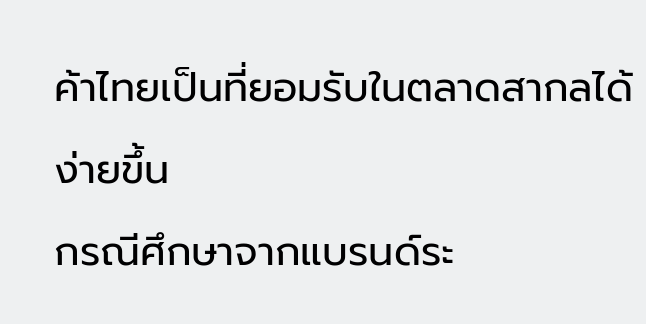ค้าไทยเป็นที่ยอมรับในตลาดสากลได้ง่ายขึ้น
กรณีศึกษาจากแบรนด์ระ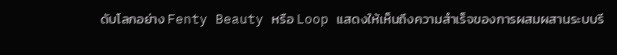ดับโลกอย่าง Fenty Beauty หรือ Loop แสดงให้เห็นถึงความสำเร็จของการผสมผสานระบบรี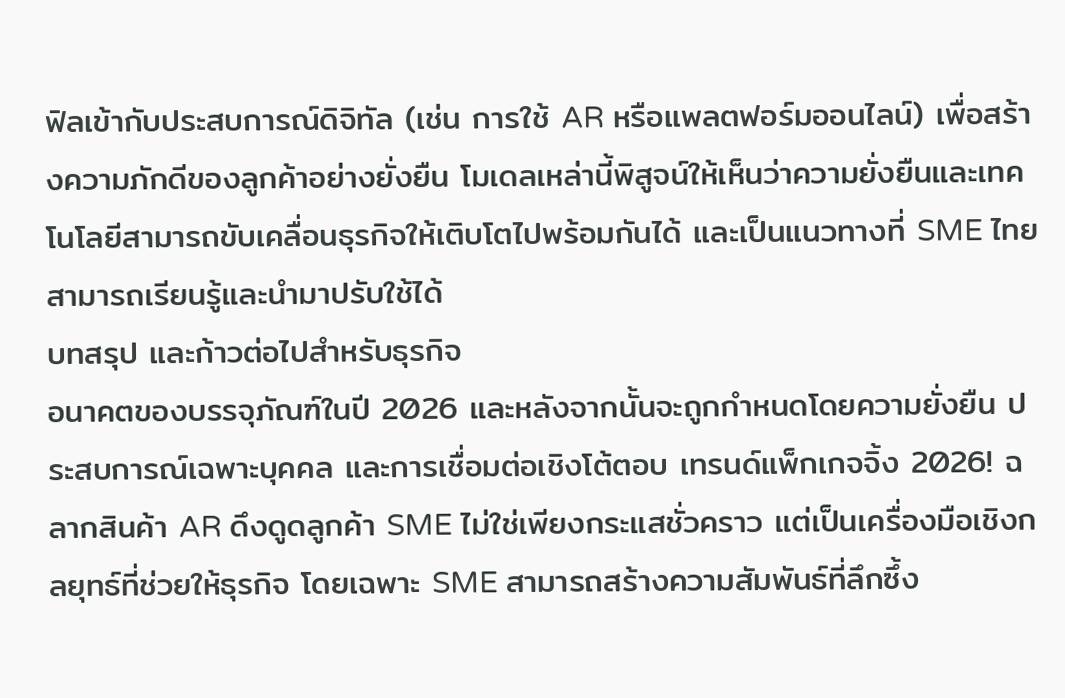ฟิลเข้ากับประสบการณ์ดิจิทัล (เช่น การใช้ AR หรือแพลตฟอร์มออนไลน์) เพื่อสร้างความภักดีของลูกค้าอย่างยั่งยืน โมเดลเหล่านี้พิสูจน์ให้เห็นว่าความยั่งยืนและเทคโนโลยีสามารถขับเคลื่อนธุรกิจให้เติบโตไปพร้อมกันได้ และเป็นแนวทางที่ SME ไทยสามารถเรียนรู้และนำมาปรับใช้ได้
บทสรุป และก้าวต่อไปสำหรับธุรกิจ
อนาคตของบรรจุภัณฑ์ในปี 2026 และหลังจากนั้นจะถูกกำหนดโดยความยั่งยืน ประสบการณ์เฉพาะบุคคล และการเชื่อมต่อเชิงโต้ตอบ เทรนด์แพ็กเกจจิ้ง 2026! ฉลากสินค้า AR ดึงดูดลูกค้า SME ไม่ใช่เพียงกระแสชั่วคราว แต่เป็นเครื่องมือเชิงกลยุทธ์ที่ช่วยให้ธุรกิจ โดยเฉพาะ SME สามารถสร้างความสัมพันธ์ที่ลึกซึ้ง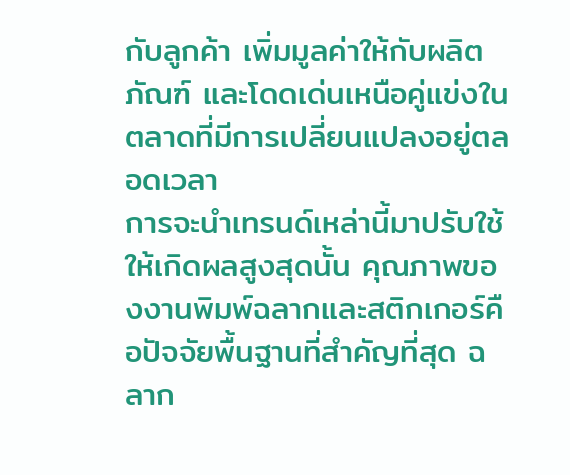กับลูกค้า เพิ่มมูลค่าให้กับผลิตภัณฑ์ และโดดเด่นเหนือคู่แข่งในตลาดที่มีการเปลี่ยนแปลงอยู่ตลอดเวลา
การจะนำเทรนด์เหล่านี้มาปรับใช้ให้เกิดผลสูงสุดนั้น คุณภาพของงานพิมพ์ฉลากและสติกเกอร์คือปัจจัยพื้นฐานที่สำคัญที่สุด ฉลาก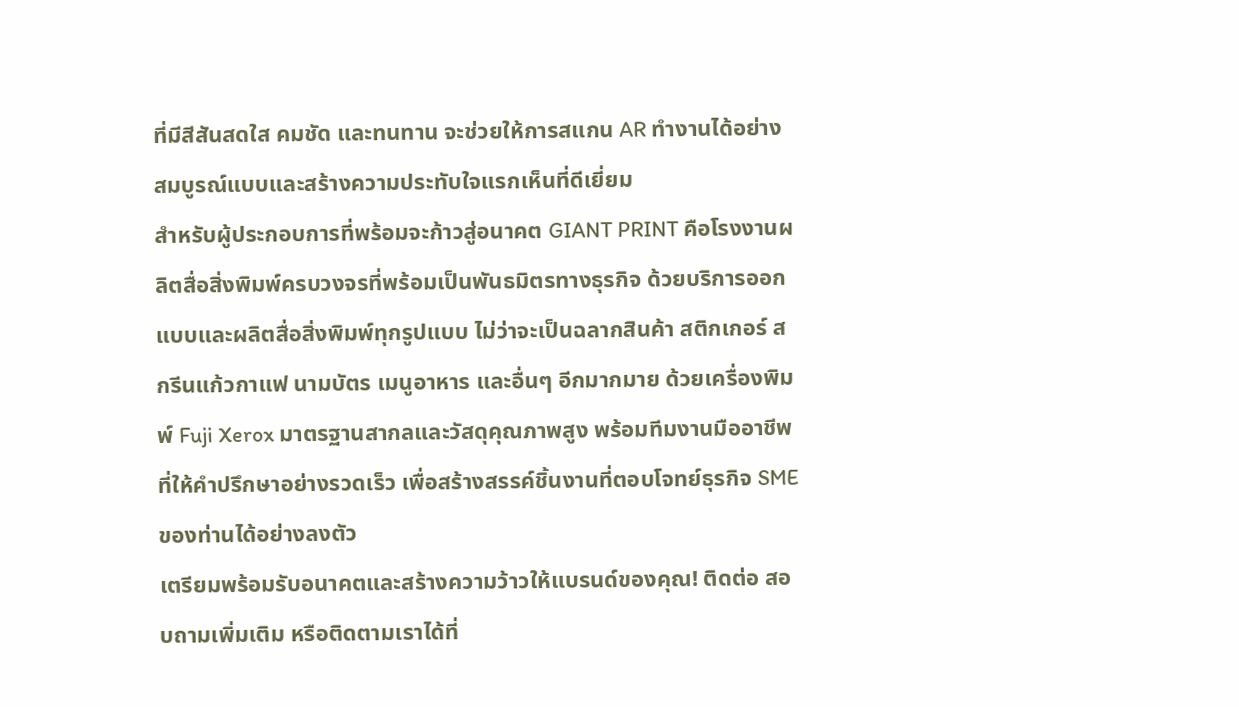ที่มีสีสันสดใส คมชัด และทนทาน จะช่วยให้การสแกน AR ทำงานได้อย่างสมบูรณ์แบบและสร้างความประทับใจแรกเห็นที่ดีเยี่ยม
สำหรับผู้ประกอบการที่พร้อมจะก้าวสู่อนาคต GIANT PRINT คือโรงงานผลิตสื่อสิ่งพิมพ์ครบวงจรที่พร้อมเป็นพันธมิตรทางธุรกิจ ด้วยบริการออกแบบและผลิตสื่อสิ่งพิมพ์ทุกรูปแบบ ไม่ว่าจะเป็นฉลากสินค้า สติกเกอร์ สกรีนแก้วกาแฟ นามบัตร เมนูอาหาร และอื่นๆ อีกมากมาย ด้วยเครื่องพิมพ์ Fuji Xerox มาตรฐานสากลและวัสดุคุณภาพสูง พร้อมทีมงานมืออาชีพที่ให้คำปรึกษาอย่างรวดเร็ว เพื่อสร้างสรรค์ชิ้นงานที่ตอบโจทย์ธุรกิจ SME ของท่านได้อย่างลงตัว
เตรียมพร้อมรับอนาคตและสร้างความว้าวให้แบรนด์ของคุณ! ติดต่อ สอบถามเพิ่มเติม หรือติดตามเราได้ที่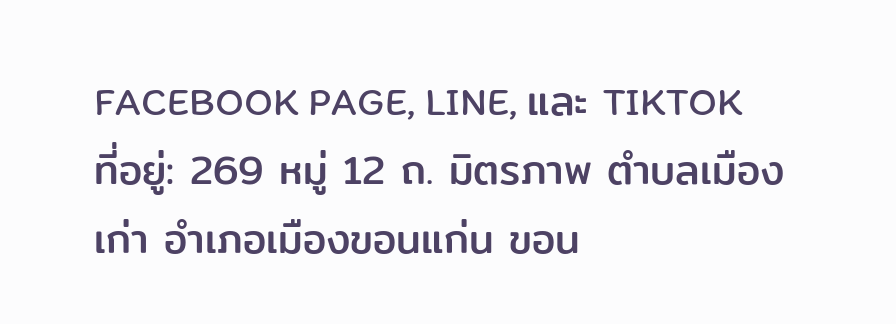FACEBOOK PAGE, LINE, และ TIKTOK
ที่อยู่: 269 หมู่ 12 ถ. มิตรภาพ ตำบลเมืองเก่า อำเภอเมืองขอนแก่น ขอน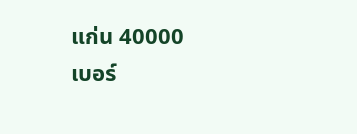แก่น 40000
เบอร์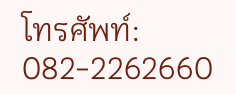โทรศัพท์: 082-2262660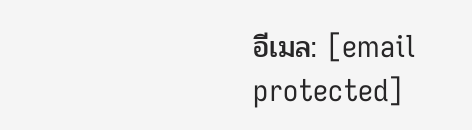อีเมล: [email protected]